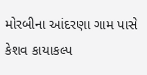મોરબીના આંદરણા ગામ પાસે કેશવ કાયાકલ્પ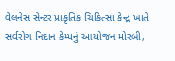વેલનેસ સેન્ટર પ્રાકૃતિક ચિકિત્સા કેન્દ્ર ખાતે સર્વરોગ નિદાન કેમ્પનું આયોજન મોરબી,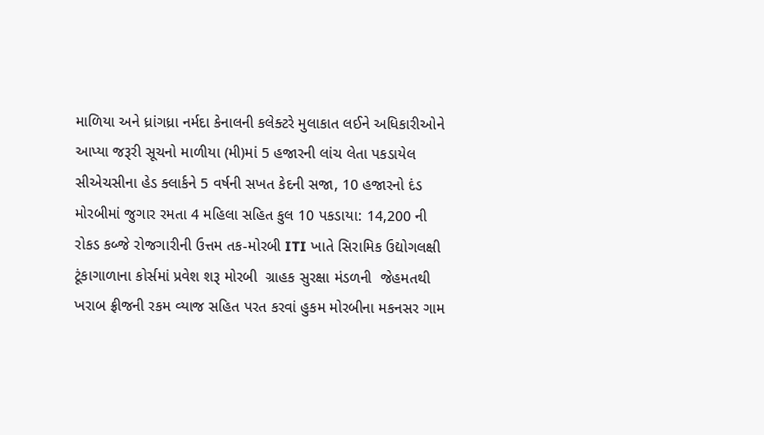માળિયા અને ધ્રાંગધ્રા નર્મદા કેનાલની કલેક્ટરે મુલાકાત લઈને અધિકારીઓને આપ્યા જરૂરી સૂચનો માળીયા (મી)માં 5 હજારની લાંચ લેતા પકડાયેલ સીએચસીના હેડ ક્લાર્કને 5 વર્ષની સખત કેદની સજા, 10 હજારનો દંડ મોરબીમાં જુગાર રમતા 4 મહિલા સહિત કુલ 10 પકડાયા: 14,200 ની રોકડ કબ્જે રોજગારીની ઉત્તમ તક-મોરબી ITI ખાતે સિરામિક ઉદ્યોગલક્ષી ટૂંકાગાળાના કોર્સમાં પ્રવેશ શરૂ મોરબી  ગ્રાહક સુરક્ષા મંડળની  જેહમતથી ખરાબ ફ્રીજની રકમ વ્યાજ સહિત પરત કરવાં હુકમ મોરબીના મકનસર ગામ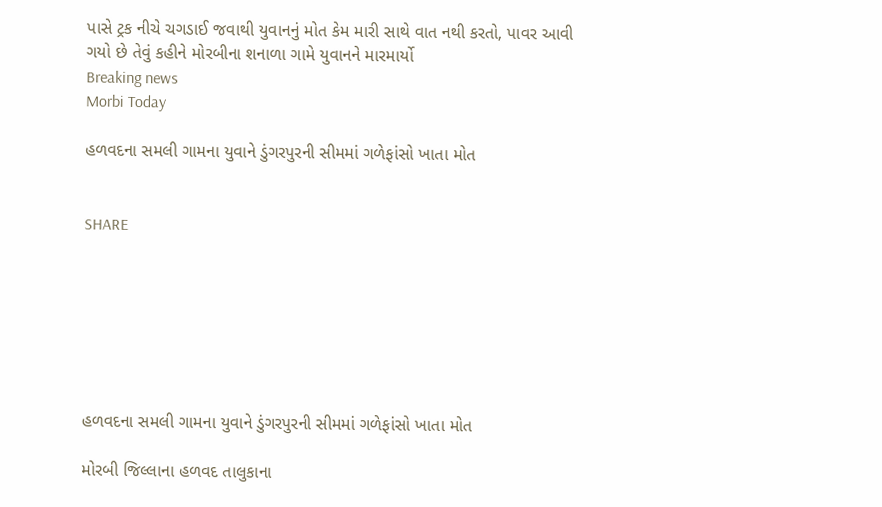પાસે ટ્રક નીચે ચગડાઈ જવાથી યુવાનનું મોત કેમ મારી સાથે વાત નથી કરતો, પાવર આવી ગયો છે તેવું કહીને મોરબીના શનાળા ગામે યુવાનને મારમાર્યો
Breaking news
Morbi Today

હળવદના સમલી ગામના યુવાને ડુંગરપુરની સીમમાં ગળેફાંસો ખાતા મોત


SHARE







હળવદના સમલી ગામના યુવાને ડુંગરપુરની સીમમાં ગળેફાંસો ખાતા મોત

મોરબી જિલ્લાના હળવદ તાલુકાના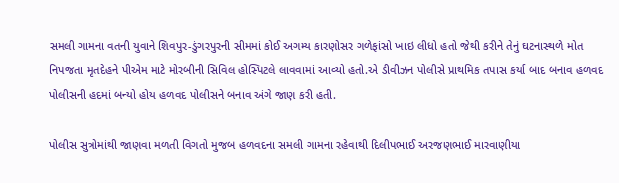સમલી ગામના વતની યુવાને શિવપુર-ડુંગરપુરની સીમમાં કોઈ અગમ્ય કારણોસર ગળેફાંસો ખાઇ લીધો હતો જેથી કરીને તેનું ઘટનાસ્થળે મોત નિપજતા મૃતદેહને પીએમ માટે મોરબીની સિવિલ હોસ્પિટલે લાવવામાં આવ્યો હતો.એ ડીવીઝન પોલીસે પ્રાથમિક તપાસ કર્યા બાદ બનાવ હળવદ પોલીસની હદમાં બન્યો હોય હળવદ પોલીસને બનાવ અંગે જાણ કરી હતી.

પોલીસ સુત્રોમાંથી જાણવા મળતી વિગતો મુજબ હળવદના સમલી ગામના રહેવાથી દિલીપભાઈ અરજણભાઈ મારવાણીયા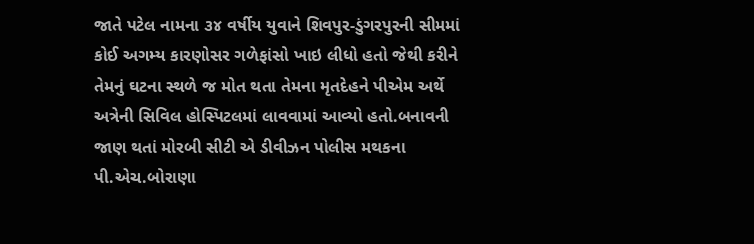જાતે પટેલ નામના ૩૪ વર્ષીય યુવાને શિવપુર-ડુંગરપુરની સીમમાં કોઈ અગમ્ય કારણોસર ગળેફાંસો ખાઇ લીધો હતો જેથી કરીને તેમનું ઘટના સ્થળે જ મોત થતા તેમના મૃતદેહને પીએમ અર્થે અત્રેની સિવિલ હોસ્પિટલમાં લાવવામાં આવ્યો હતો.બનાવની જાણ થતાં મોરબી સીટી એ ડીવીઝન પોલીસ મથકના પી.એચ.બોરાણા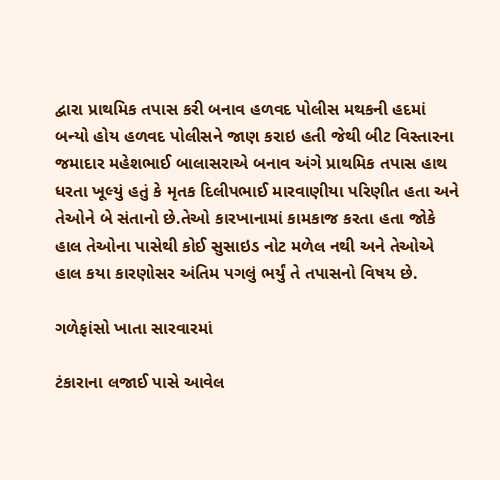દ્વારા પ્રાથમિક તપાસ કરી બનાવ હળવદ પોલીસ મથકની હદમાં બન્યો હોય હળવદ પોલીસને જાણ કરાઇ હતી જેથી બીટ વિસ્તારના જમાદાર મહેશભાઈ બાલાસરાએ બનાવ અંગે પ્રાથમિક તપાસ હાથ ધરતા ખૂલ્યું હતું કે મૃતક દિલીપભાઈ મારવાણીયા પરિણીત હતા અને તેઓને બે સંતાનો છે.તેઓ કારખાનામાં કામકાજ કરતા હતા જોકે હાલ તેઓના પાસેથી કોઈ સુસાઇડ નોટ મળેલ નથી અને તેઓએ હાલ કયા કારણોસર અંતિમ પગલું ભર્યું તે તપાસનો વિષય છે.

ગળેફાંસો ખાતા સારવારમાં

ટંકારાના લજાઈ પાસે આવેલ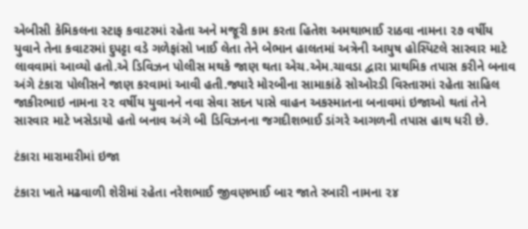એબીસી કેમિકલના સ્ટાફ કવાટરમાં રહેતા અને મજૂરી કામ કરતા હિતેશ અમથાભાઈ રાઠવા નામના ૨૭ વર્ષીય યુવાને તેના કવાટરમાં દુપટ્ટા વડે ગળેફાંસો ખાઈ લેતા તેને બેભાન હાલતમાં અત્રેની આયુષ હોસ્પિટલે સારવાર માટે લાવવામાં આવ્યો હતો.એ ડિવિઝન પોલીસ મથકે જાણ થતા એચ.એમ.ચાવડા દ્વારા પ્રાથમિક તપાસ કરીને બનાવ અંગે ટંકારા પોલીસને જાણ કરવામાં આવી હતી.જ્યારે મોરબીના સામાકાંઠે સોઓરડી વિસ્તારમાં રહેતા સાહિલ જાકીરભાઇ નામના ૨૨ વર્ષીય યુવાનને નવા સેવા સદન પાસે વાહન અકસ્માતના બનાવમાં ઇજાઓ થતાં તેને સારવાર માટે ખસેડાયો હતો બનાવ અંગે બી ડિવિઝનના જગદીશભાઈ ડાંગરે આગળની તપાસ હાથ ધરી છે.

ટંકારા મારામારીમાં ઇજા

ટંકારા ખાતે મઢવાળી શેરીમાં રહેતા નરેશભાઈ જીવણભાઈ બાર જાતે રબારી નામના ૨૪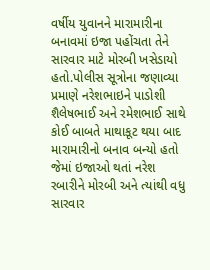વર્ષીય યુવાનને મારામારીના બનાવમાં ઇજા પહોંચતા તેને સારવાર માટે મોરબી ખસેડાયો હતો.પોલીસ સૂત્રોના જણાવ્યા પ્રમાણે નરેશભાઇને પાડોશી શૈલેષભાઈ અને રમેશભાઈ સાથે કોઈ બાબતે માથાકૂટ થયા બાદ મારામારીનો બનાવ બન્યો હતો જેમાં ઇજાઓ થતાં નરેશ રબારીને મોરબી અને ત્યાંથી વધુ સારવાર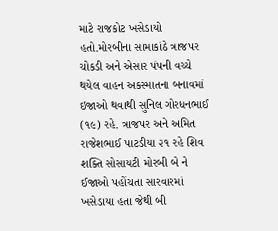માટે રાજકોટ ખસેડાયો હતો.મોરબીના સામાકાંઠે ત્રાજપર ચોકડી અને એસાર પંપની વચ્ચે થયેલ વાહન અકસ્માતના બનાવમાં ઇજાઓ થવાથી સુનિલ ગોરધનભાઈ (૧૯) રહે. ત્રાજપર અને અમિત રાજેશભાઈ પાટડીયા ૨૧ રહે શિવ શક્તિ સોસાયટી મોરબી બે ને ઈજાઓ પહોંચતા સારવારમાં ખસેડાયા હતા જેથી બી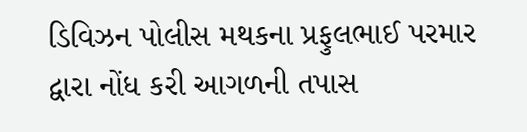ડિવિઝન પોલીસ મથકના પ્રફુલભાઈ પરમાર દ્વારા નોંધ કરી આગળની તપાસ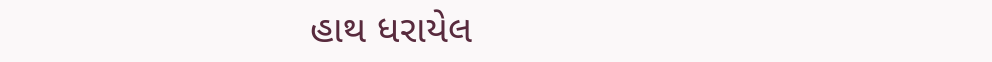હાથ ધરાયેલ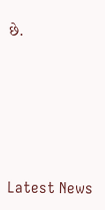છે.






Latest News